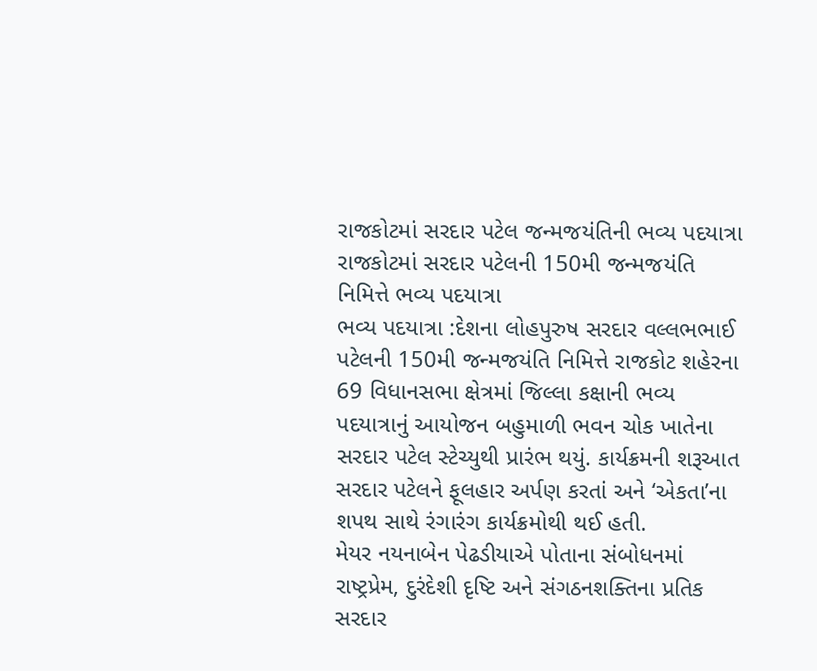રાજકોટમાં સરદાર પટેલ જન્મજયંતિની ભવ્ય પદયાત્રા
રાજકોટમાં સરદાર પટેલની 150મી જન્મજયંતિ નિમિત્તે ભવ્ય પદયાત્રા
ભવ્ય પદયાત્રા :દેશના લોહપુરુષ સરદાર વલ્લભભાઈ પટેલની 150મી જન્મજયંતિ નિમિત્તે રાજકોટ શહેરના 69 વિધાનસભા ક્ષેત્રમાં જિલ્લા કક્ષાની ભવ્ય પદયાત્રાનું આયોજન બહુમાળી ભવન ચોક ખાતેના સરદાર પટેલ સ્ટેચ્યુથી પ્રારંભ થયું. કાર્યક્રમની શરૂઆત સરદાર પટેલને ફૂલહાર અર્પણ કરતાં અને ‘એકતા’ના શપથ સાથે રંગારંગ કાર્યક્રમોથી થઈ હતી.
મેયર નયનાબેન પેઢડીયાએ પોતાના સંબોધનમાં રાષ્ટ્રપ્રેમ, દુરંદેશી દૃષ્ટિ અને સંગઠનશક્તિના પ્રતિક સરદાર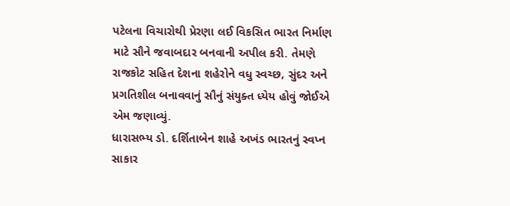પટેલના વિચારોથી પ્રેરણા લઈ વિકસિત ભારત નિર્માણ માટે સૌને જવાબદાર બનવાની અપીલ કરી. તેમણે રાજકોટ સહિત દેશના શહેરોને વધુ સ્વચ્છ, સુંદર અને પ્રગતિશીલ બનાવવાનું સૌનું સંયુક્ત ધ્યેય હોવું જોઈએ એમ જણાવ્યું.
ધારાસભ્ય ડો. દર્શિતાબેન શાહે અખંડ ભારતનું સ્વપ્ન સાકાર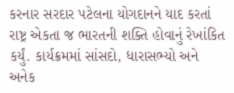કરનાર સરદાર પટેલના યોગદાનને યાદ કરતાં રાષ્ટ્ર એકતા જ ભારતની શક્તિ હોવાનું રેખાંકિત કર્યું. કાર્યક્રમમાં સાંસદો, ધારાસભ્યો અને અનેક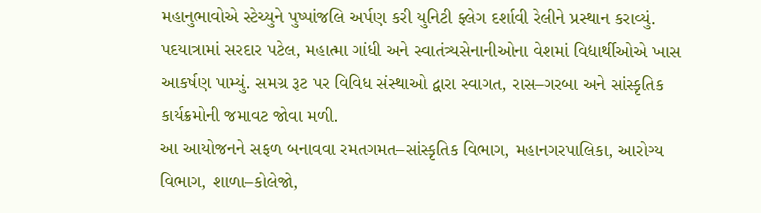મહાનુભાવોએ સ્ટેચ્યુને પુષ્પાંજલિ અર્પણ કરી યુનિટી ફ્લેગ દર્શાવી રેલીને પ્રસ્થાન કરાવ્યું.
પદયાત્રામાં સરદાર પટેલ, મહાત્મા ગાંધી અને સ્વાતંત્ર્યસેનાનીઓના વેશમાં વિદ્યાર્થીઓએ ખાસ આકર્ષણ પામ્યું. સમગ્ર રૂટ પર વિવિધ સંસ્થાઓ દ્વારા સ્વાગત, રાસ–ગરબા અને સાંસ્કૃતિક કાર્યક્રમોની જમાવટ જોવા મળી.
આ આયોજનને સફળ બનાવવા રમતગમત–સાંસ્કૃતિક વિભાગ, મહાનગરપાલિકા, આરોગ્ય વિભાગ, શાળા–કોલેજો,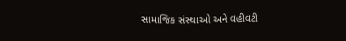સામાજિક સંસ્થાઓ અને વહીવટી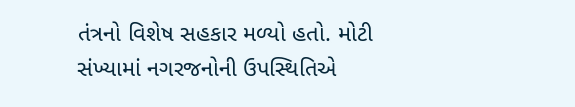તંત્રનો વિશેષ સહકાર મળ્યો હતો. મોટી સંખ્યામાં નગરજનોની ઉપસ્થિતિએ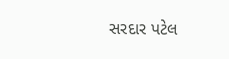સરદાર પટેલ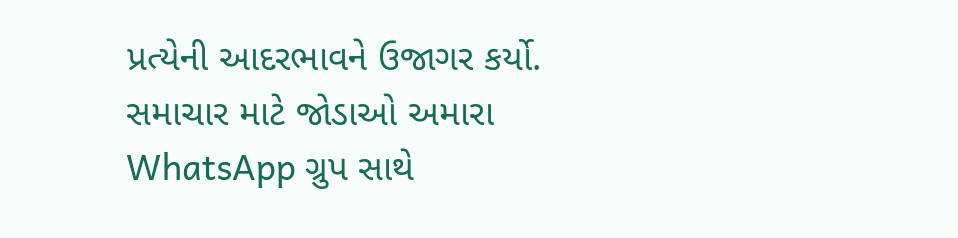પ્રત્યેની આદરભાવને ઉજાગર કર્યો.
સમાચાર માટે જોડાઓ અમારા WhatsApp ગ્રુપ સાથે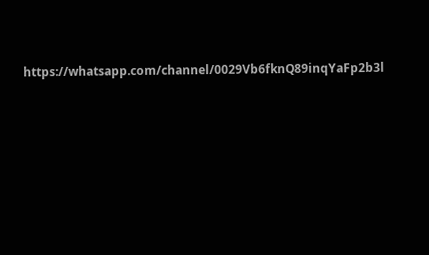https://whatsapp.com/channel/0029Vb6fknQ89inqYaFp2b3l